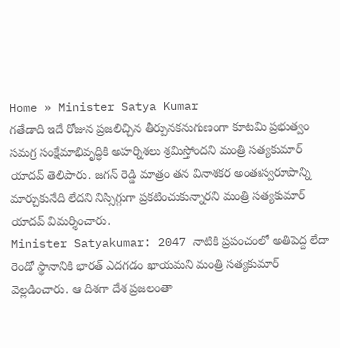Home » Minister Satya Kumar
గతేడాది ఇదే రోజున ప్రజలిచ్చిన తీర్పునకనుగుణంగా కూటమి ప్రభుత్వం సమగ్ర సంక్షేమాభివృద్ధికి అహర్నిశలు శ్రమిస్తోందని మంత్రి సత్యకుమార్ యాదవ్ తెలిపారు. జగన్ రెడ్డి మాత్రం తన వినాశకర అంతఃస్వరూపాన్ని మార్చుకునేది లేదని నిస్సిగ్గుగా ప్రకటించుకున్నారని మంత్రి సత్యకుమార్ యాదవ్ విమర్శించారు.
Minister Satyakumar: 2047 నాటికి ప్రపంచంలో అతిపెద్ద లేదా రెండో స్థానానికి భారత్ ఎదగడం ఖాయమని మంత్రి సత్యకుమార్ వెల్లడించారు. ఆ దిశగా దేశ ప్రజలంతా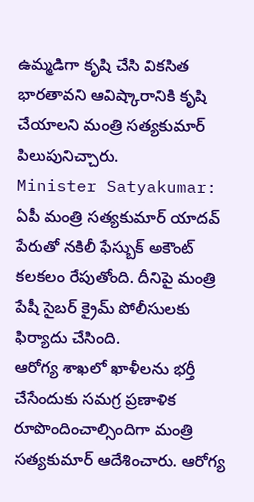ఉమ్మడిగా కృషి చేసి వికసిత భారతావని ఆవిష్కారానికి కృషి చేయాలని మంత్రి సత్యకుమార్ పిలుపునిచ్చారు.
Minister Satyakumar: ఏపీ మంత్రి సత్యకుమార్ యాదవ్ పేరుతో నకిలీ ఫేస్బుక్ అకౌంట్ కలకలం రేపుతోంది. దీనిపై మంత్రి పేషీ సైబర్ క్రైమ్ పోలీసులకు ఫిర్యాదు చేసింది.
ఆరోగ్య శాఖలో ఖాళీలను భర్తీ చేసేందుకు సమగ్ర ప్రణాళిక రూపొందించాల్సిందిగా మంత్రి సత్యకుమార్ ఆదేశించారు. ఆరోగ్య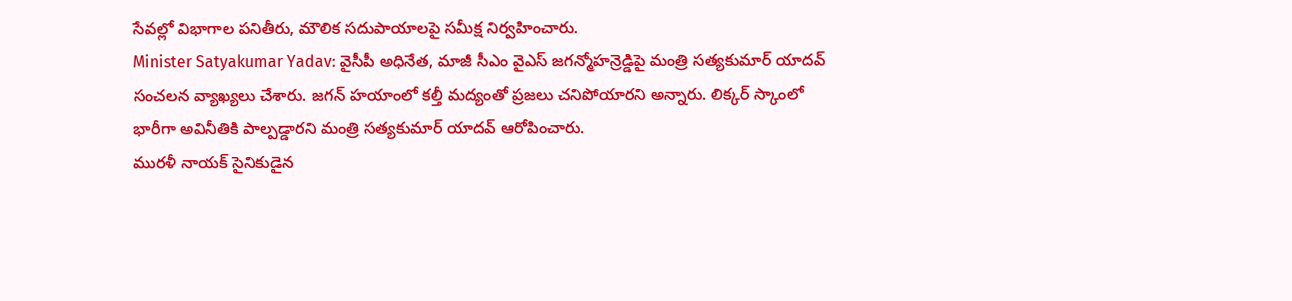సేవల్లో విభాగాల పనితీరు, మౌలిక సదుపాయాలపై సమీక్ష నిర్వహించారు.
Minister Satyakumar Yadav: వైసీపీ అధినేత, మాజీ సీఎం వైఎస్ జగన్మోహన్రెడ్డిపై మంత్రి సత్యకుమార్ యాదవ్ సంచలన వ్యాఖ్యలు చేశారు. జగన్ హయాంలో కల్తీ మద్యంతో ప్రజలు చనిపోయారని అన్నారు. లిక్కర్ స్కాంలో భారీగా అవినీతికి పాల్పడ్డారని మంత్రి సత్యకుమార్ యాదవ్ ఆరోపించారు.
మురళీ నాయక్ సైనికుడైన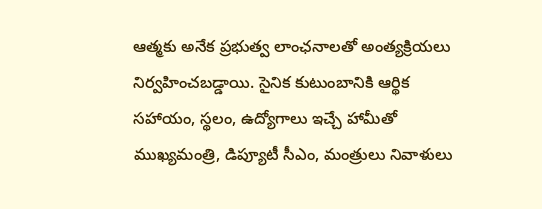ఆత్మకు అనేక ప్రభుత్వ లాంఛనాలతో అంత్యక్రియలు నిర్వహించబడ్డాయి. సైనిక కుటుంబానికి ఆర్థిక సహాయం, స్థలం, ఉద్యోగాలు ఇచ్చే హామీతో ముఖ్యమంత్రి, డిప్యూటీ సీఎం, మంత్రులు నివాళులు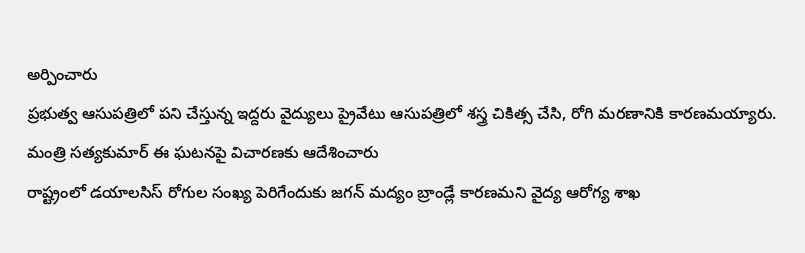అర్పించారు
ప్రభుత్వ ఆసుపత్రిలో పని చేస్తున్న ఇద్దరు వైద్యులు ప్రైవేటు ఆసుపత్రిలో శస్త్ర చికిత్స చేసి, రోగి మరణానికి కారణమయ్యారు. మంత్రి సత్యకుమార్ ఈ ఘటనపై విచారణకు ఆదేశించారు
రాష్ట్రంలో డయాలసిస్ రోగుల సంఖ్య పెరిగేందుకు జగన్ మద్యం బ్రాండ్లే కారణమని వైద్య ఆరోగ్య శాఖ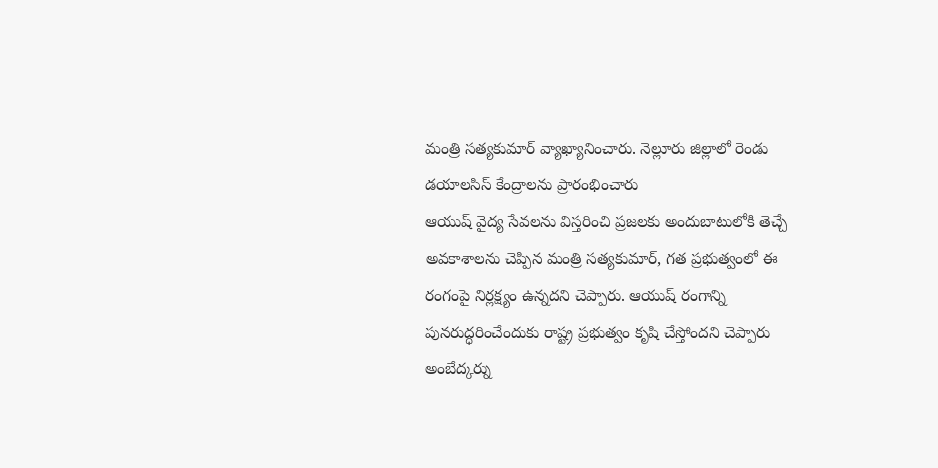మంత్రి సత్యకుమార్ వ్యాఖ్యానించారు. నెల్లూరు జిల్లాలో రెండు డయాలసిస్ కేంద్రాలను ప్రారంభించారు
ఆయుష్ వైద్య సేవలను విస్తరించి ప్రజలకు అందుబాటులోకి తెచ్చే అవకాశాలను చెప్పిన మంత్రి సత్యకుమార్, గత ప్రభుత్వంలో ఈ రంగంపై నిర్లక్ష్యం ఉన్నదని చెప్పారు. ఆయుష్ రంగాన్ని పునరుద్ధరించేందుకు రాష్ట్ర ప్రభుత్వం కృషి చేస్తోందని చెప్పారు
అంబేద్కర్ను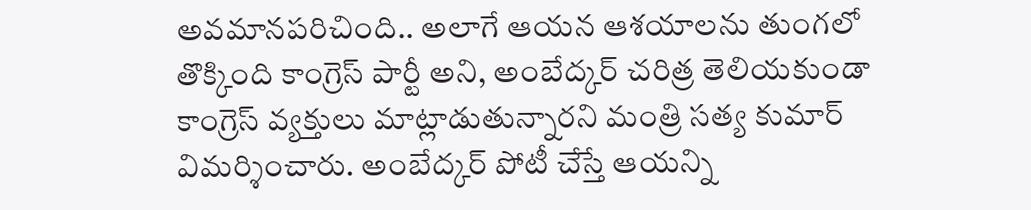అవమానపరిచింది.. అలాగే ఆయన ఆశయాలను తుంగలో తొక్కింది కాంగ్రెస్ పార్టీ అని, అంబేద్కర్ చరిత్ర తెలియకుండా కాంగ్రెస్ వ్యక్తులు మాట్లాడుతున్నారని మంత్రి సత్య కుమార్ విమర్శించారు. అంబేద్కర్ పోటీ చేస్తే ఆయన్ని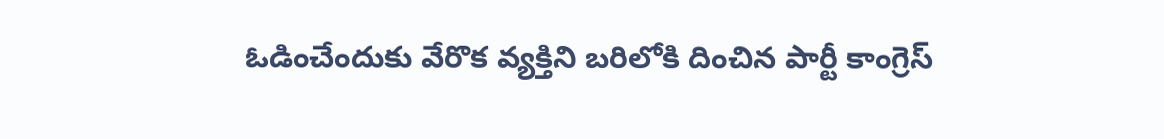ఓడించేందుకు వేరొక వ్యక్తిని బరిలోకి దించిన పార్టీ కాంగ్రెస్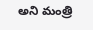అని మంత్రి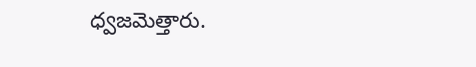ధ్వజమెత్తారు.